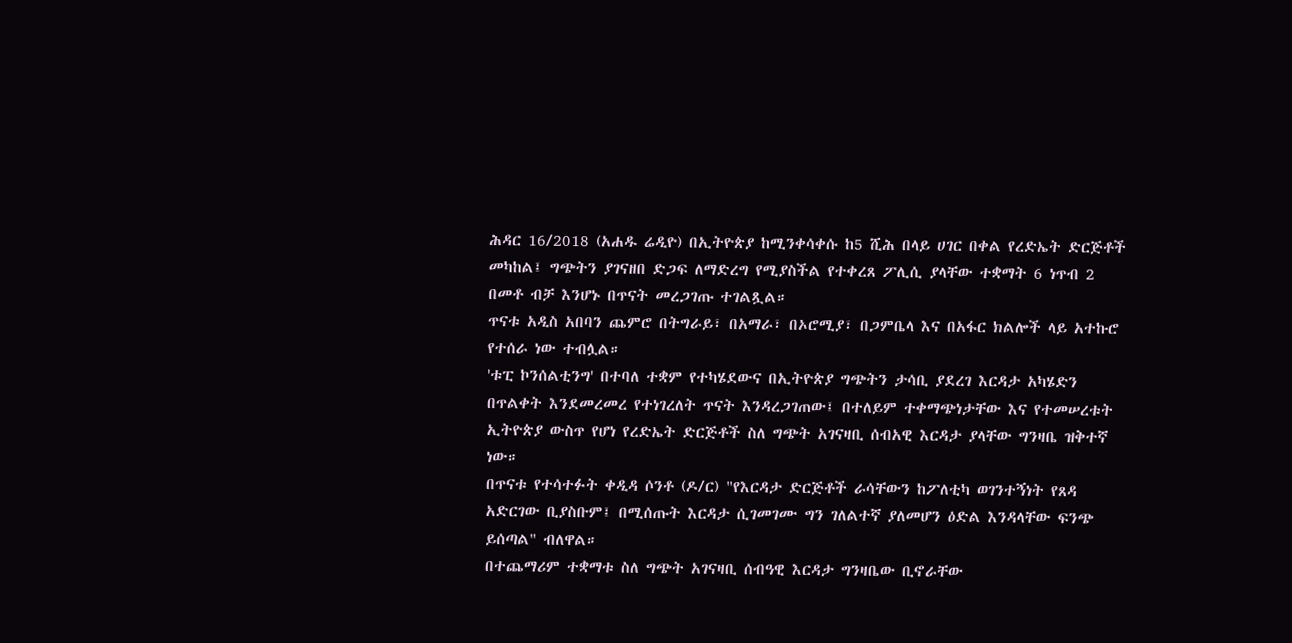ሕዳር 16/2018 (አሐዱ ሬዲዮ) በኢትዮጵያ ከሚንቀሳቀሱ ከ5 ሺሕ በላይ ሀገር በቀል የረድኤት ድርጅቶች መካከል፤ ግጭትን ያገናዘበ ድጋፍ ለማድረግ የሚያስችል የተቀረጸ ፖሊሲ ያላቸው ተቋማት 6 ነጥብ 2 በመቶ ብቻ እንሆኑ በጥናት መረጋገጡ ተገልጿል።
ጥናቱ አዲስ አበባን ጨምሮ በትግራይ፣ በአማራ፣ በኦሮሚያ፣ በጋምቤላ እና በአፋር ክልሎች ላይ አተኩሮ የተሰራ ነው ተብሏል።
'ቱፒ ኮንሰልቲንግ' በተባለ ተቋም የተካሄደውና በኢትዮጵያ ግጭትን ታሳቢ ያደረገ እርዳታ አካሄድን በጥልቀት እንደመረመረ የተነገረለት ጥናት እንዳረጋገጠው፤ በተለይም ተቀማጭነታቸው እና የተመሠረቱት ኢትዮጵያ ውስጥ የሆነ የረድኤት ድርጅቶች ስለ ግጭት አገናዛቢ ሰብአዊ እርዳታ ያላቸው ግንዛቤ ዝቅተኛ ነው።
በጥናቱ የተሳተፉት ቀዲዳ ሶንቶ (ዶ/ር) "የእርዳታ ድርጅቶች ራሳቸውን ከፖለቲካ ወገንተኝነት የጸዳ አድርገው ቢያስቡም፤ በሚሰጡት እርዳታ ሲገመገሙ ግን ገለልተኛ ያለመሆን ዕድል እንዳላቸው ፍንጭ ይሰጣል" ብለዋል።
በተጨማሪም ተቋማቱ ስለ ግጭት አገናዛቢ ሰብዓዊ እርዳታ ግንዛቤው ቢኖራቸው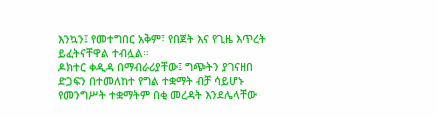እንኳን፤ የመተግበር አቅም፣ የበጀት እና የጊዜ እጥረት ይፈትናቸዋል ተብሏል።
ዶክተር ቀዲዳ በማብራሪያቸው፤ ግጭትን ያገናዘበ ድጋፍን በተመለከተ የግል ተቋማት ብቻ ሳይሆኑ የመንግሥት ተቋማትም በቂ መረዳት እንደሌላቸው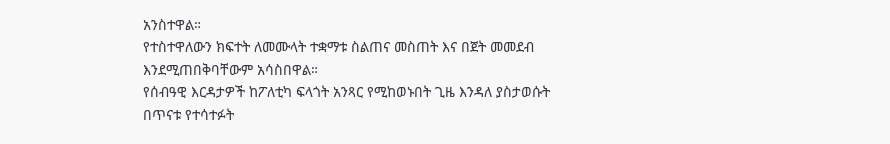አንስተዋል።
የተስተዋለውን ክፍተት ለመሙላት ተቋማቱ ስልጠና መስጠት እና በጀት መመደብ እንደሚጠበቅባቸውም አሳስበዋል።
የሰብዓዊ እርዳታዎች ከፖለቲካ ፍላጎት አንጻር የሚከወኑበት ጊዜ እንዳለ ያስታወሱት በጥናቱ የተሳተፉት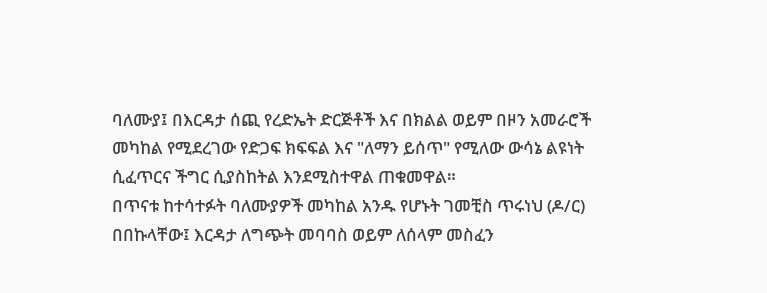ባለሙያ፤ በእርዳታ ሰጪ የረድኤት ድርጅቶች እና በክልል ወይም በዞን አመራሮች መካከል የሚደረገው የድጋፍ ክፍፍል እና "ለማን ይሰጥ" የሚለው ውሳኔ ልዩነት ሲፈጥርና ችግር ሲያስከትል እንደሚስተዋል ጠቁመዋል።
በጥናቱ ከተሳተፉት ባለሙያዎች መካከል አንዱ የሆኑት ገመቺስ ጥሩነህ (ዶ/ር) በበኩላቸው፤ እርዳታ ለግጭት መባባስ ወይም ለሰላም መስፈን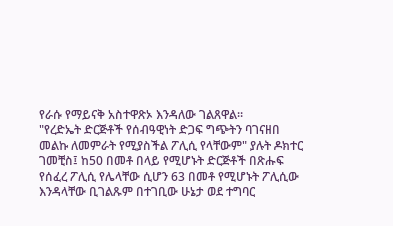የራሱ የማይናቅ አስተዋጽኦ እንዳለው ገልጸዋል።
"የረድኤት ድርጅቶች የሰብዓዊነት ድጋፍ ግጭትን ባገናዘበ መልኩ ለመምራት የሚያስችል ፖሊሲ የላቸውም" ያሉት ዶክተር ገመቺስ፤ ከ50 በመቶ በላይ የሚሆኑት ድርጅቶች በጽሑፍ የሰፈረ ፖሊሲ የሌላቸው ሲሆን 63 በመቶ የሚሆኑት ፖሊሲው እንዳላቸው ቢገልጹም በተገቢው ሁኔታ ወደ ተግባር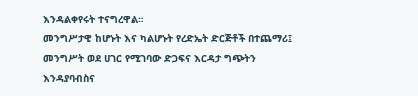እንዳልቀየሩት ተናግረዋል።
መንግሥታዊ ከሆኑት እና ካልሆኑት የረድኤት ድርጅቶች በተጨማሪ፤ መንግሥት ወደ ሀገር የሚገባው ድጋፍና እርዳታ ግጭትን እንዳያባብስና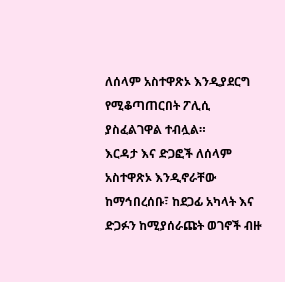ለሰላም አስተዋጽኦ እንዲያደርግ የሚቆጣጠርበት ፖሊሲ ያስፈልገዋል ተብሏል።
እርዳታ እና ድጋፎች ለሰላም አስተዋጽኦ እንዲኖራቸው ከማኅበረሰቡ፣ ከደጋፊ አካላት እና ድጋፉን ከሚያሰራጩት ወገኖች ብዙ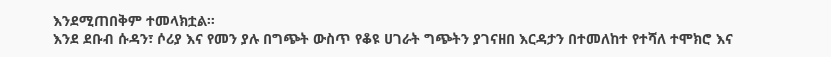እንደሚጠበቅም ተመላክቷል።
እንደ ደቡብ ሱዳን፣ ሶሪያ እና የመን ያሉ በግጭት ውስጥ የቆዩ ሀገራት ግጭትን ያገናዘበ እርዳታን በተመለከተ የተሻለ ተሞክሮ እና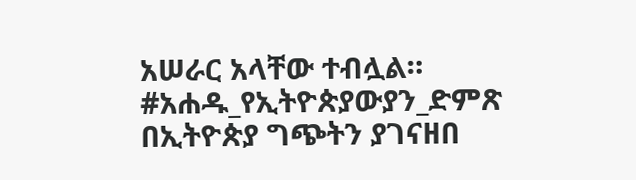አሠራር አላቸው ተብሏል።
#አሐዱ_የኢትዮጵያውያን_ድምጽ
በኢትዮጵያ ግጭትን ያገናዘበ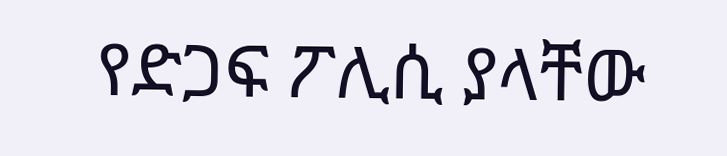የድጋፍ ፖሊሲ ያላቸው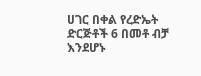ሀገር በቀል የረድኤት ድርጅቶች 6 በመቶ ብቻ እንደሆኑ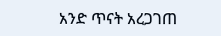አንድ ጥናት አረጋገጠ